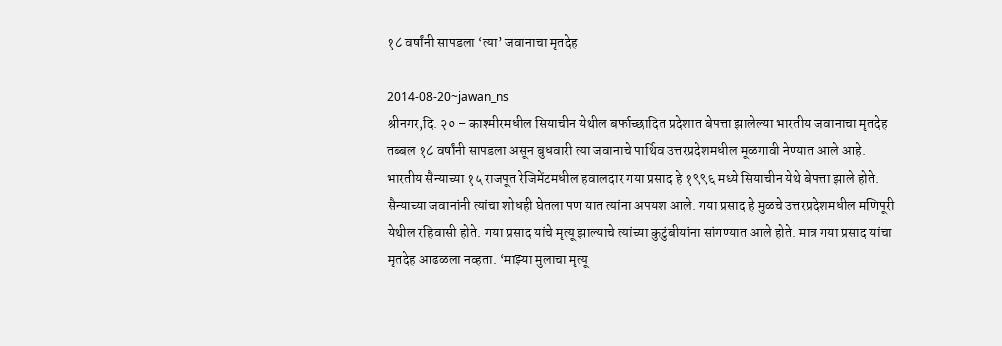१८ वर्षांनी सापडला ‘त्या’ जवानाचा मृतदेह

2014-08-20~jawan_ns
श्रीनगर,दि. २० – काश्मीरमधील सियाचीन येथील बर्फाच्छादित प्रदेशात बेपत्ता झालेल्या भारतीय जवानाचा मृतदेह तब्बल १८ वर्षांनी सापडला असून बुधवारी त्या जवानाचे पार्थिव उत्तरप्रदेशमधील मूळगावी नेण्यात आले आहे.
भारतीय सैन्याच्या १५ राजपूत रेजिमेंटमधील हवालदार गया प्रसाद हे १९९६ मध्ये सियाचीन येथे बेपत्ता झाले होते. सैन्याच्या जवानांनी त्यांचा शोधही घेतला पण यात त्यांना अपयश आले. गया प्रसाद हे मुळचे उत्तरप्रदेशमधील मणिपूरी येथील रहिवासी होते. गया प्रसाद यांचे मृत्यू झाल्याचे त्यांच्या कुटुंबीयांना सांगण्यात आले होते. मात्र गया प्रसाद यांचा मृतदेह आढळला नव्हता. ‘माझ्या मुलाचा मृत्यू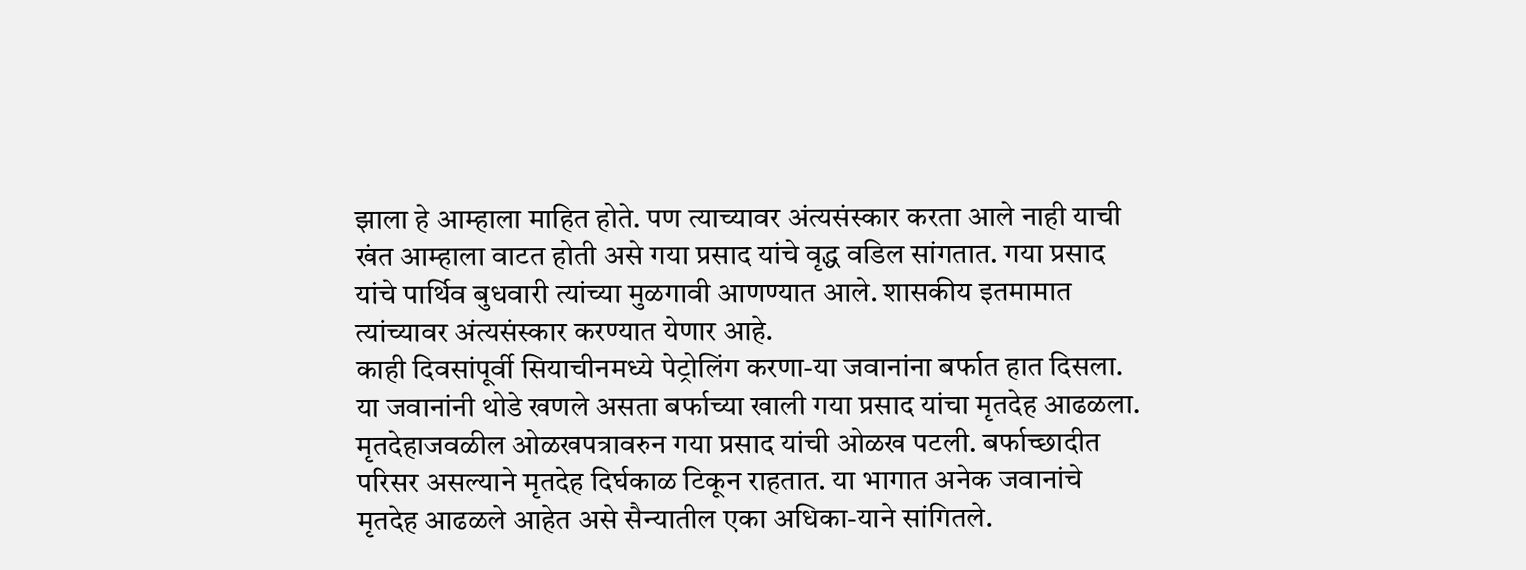झाला हे आम्हाला माहित होते. पण त्याच्यावर अंत्यसंस्कार करता आले नाही याची खंत आम्हाला वाटत होती असे गया प्रसाद यांचे वृद्ध वडिल सांगतात. गया प्रसाद यांचे पार्थिव बुधवारी त्यांच्या मुळगावी आणण्यात आले. शासकीय इतमामात त्यांच्यावर अंत्यसंस्कार करण्यात येणार आहे.
काही दिवसांपूर्वी सियाचीनमध्ये पेट्रोलिंग करणा-या जवानांना बर्फात हात दिसला. या जवानांनी थोडे खणले असता बर्फाच्या खाली गया प्रसाद यांचा मृतदेह आढळला. मृतदेहाजवळील ओळखपत्रावरुन गया प्रसाद यांची ओळख पटली. बर्फाच्छादीत परिसर असल्याने मृतदेह दिर्घकाळ टिकून राहतात. या भागात अनेक जवानांचे मृतदेह आढळले आहेत असे सैन्यातील एका अधिका-याने सांगितले.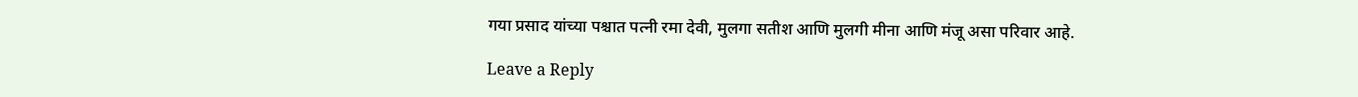गया प्रसाद यांच्या पश्चात पत्नी रमा देवी, मुलगा सतीश आणि मुलगी मीना आणि मंजू असा परिवार आहे.

Leave a Reply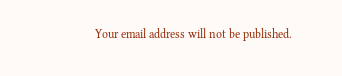Your email address will not be published.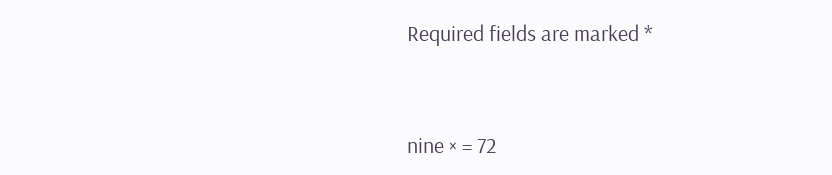Required fields are marked *


nine × = 72